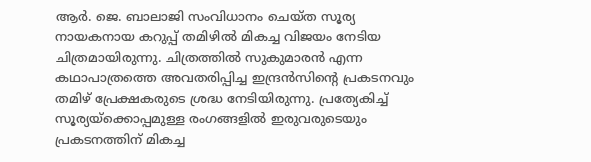ആർ. ജെ. ബാലാജി സംവിധാനം ചെയ്ത സൂര്യ നായകനായ കറുപ്പ് തമിഴിൽ മികച്ച വിജയം നേടിയ ചിത്രമായിരുന്നു. ചിത്രത്തിൽ സുകുമാരൻ എന്ന കഥാപാത്രത്തെ അവതരിപ്പിച്ച ഇന്ദ്രൻസിന്റെ പ്രകടനവും തമിഴ് പ്രേക്ഷകരുടെ ശ്രദ്ധ നേടിയിരുന്നു. പ്രത്യേകിച്ച് സൂര്യയ്ക്കൊപ്പമുള്ള രംഗങ്ങളിൽ ഇരുവരുടെയും പ്രകടനത്തിന് മികച്ച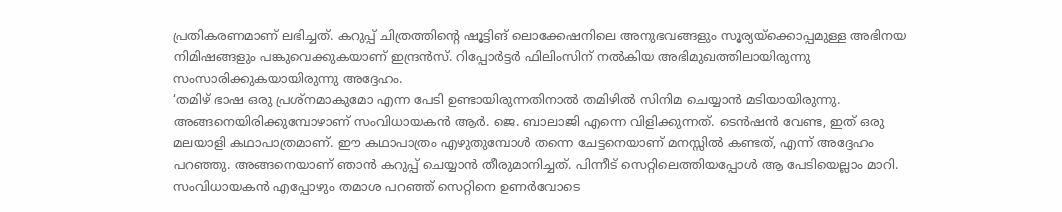പ്രതികരണമാണ് ലഭിച്ചത്. കറുപ്പ് ചിത്രത്തിന്റെ ഷൂട്ടിങ് ലൊക്കേഷനിലെ അനുഭവങ്ങളും സൂര്യയ്ക്കൊപ്പമുള്ള അഭിനയ നിമിഷങ്ങളും പങ്കുവെക്കുകയാണ് ഇന്ദ്രൻസ്. റിപ്പോർട്ടർ ഫിലിംസിന് നൽകിയ അഭിമുഖത്തിലായിരുന്നു സംസാരിക്കുകയായിരുന്നു അദ്ദേഹം.
‘തമിഴ് ഭാഷ ഒരു പ്രശ്നമാകുമോ എന്ന പേടി ഉണ്ടായിരുന്നതിനാൽ തമിഴിൽ സിനിമ ചെയ്യാൻ മടിയായിരുന്നു. അങ്ങനെയിരിക്കുമ്പോഴാണ് സംവിധായകൻ ആർ. ജെ. ബാലാജി എന്നെ വിളിക്കുന്നത്. ടെൻഷൻ വേണ്ട, ഇത് ഒരു മലയാളി കഥാപാത്രമാണ്. ഈ കഥാപാത്രം എഴുതുമ്പോൾ തന്നെ ചേട്ടനെയാണ് മനസ്സിൽ കണ്ടത്, എന്ന് അദ്ദേഹം പറഞ്ഞു. അങ്ങനെയാണ് ഞാൻ കറുപ്പ് ചെയ്യാൻ തീരുമാനിച്ചത്. പിന്നീട് സെറ്റിലെത്തിയപ്പോൾ ആ പേടിയെല്ലാം മാറി. സംവിധായകൻ എപ്പോഴും തമാശ പറഞ്ഞ് സെറ്റിനെ ഉണർവോടെ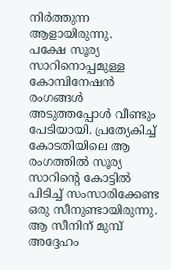നിർത്തുന്ന ആളായിരുന്നു.
പക്ഷേ സൂര്യ സാറിനൊപ്പമുള്ള കോമ്പിനേഷൻ രംഗങ്ങൾ അടുത്തപ്പോൾ വീണ്ടും പേടിയായി. പ്രത്യേകിച്ച് കോടതിയിലെ ആ രംഗത്തിൽ സൂര്യ സാറിന്റെ കോട്ടിൽ പിടിച്ച് സംസാരിക്കേണ്ട ഒരു സീനുണ്ടായിരുന്നു. ആ സീനിന് മുമ്പ് അദ്ദേഹം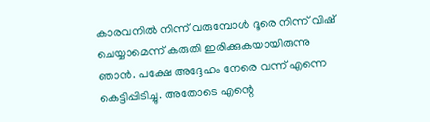കാരവനിൽ നിന്ന് വരുമ്പോൾ ദൂരെ നിന്ന് വിഷ് ചെയ്യാമെന്ന് കരുതി ഇരിക്കുകയായിരുന്നു ഞാൻ. പക്ഷേ അദ്ദേഹം നേരെ വന്ന് എന്നെ കെട്ടിപ്പിടിച്ചു. അതോടെ എന്റെ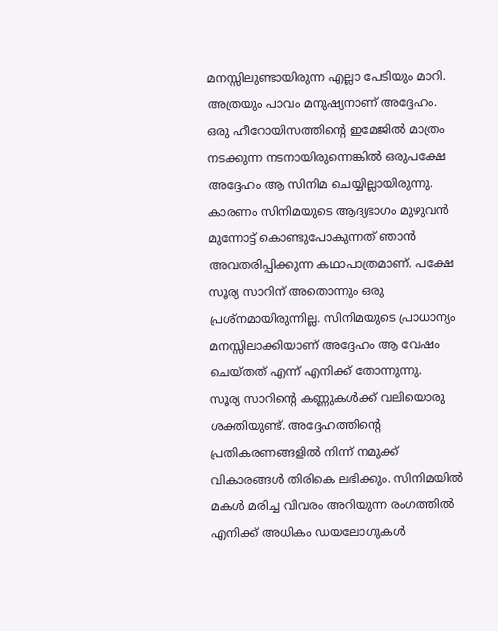മനസ്സിലുണ്ടായിരുന്ന എല്ലാ പേടിയും മാറി. അത്രയും പാവം മനുഷ്യനാണ് അദ്ദേഹം.
ഒരു ഹീറോയിസത്തിന്റെ ഇമേജിൽ മാത്രം നടക്കുന്ന നടനായിരുന്നെങ്കിൽ ഒരുപക്ഷേ അദ്ദേഹം ആ സിനിമ ചെയ്യില്ലായിരുന്നു. കാരണം സിനിമയുടെ ആദ്യഭാഗം മുഴുവൻ മുന്നോട്ട് കൊണ്ടുപോകുന്നത് ഞാൻ അവതരിപ്പിക്കുന്ന കഥാപാത്രമാണ്. പക്ഷേ സൂര്യ സാറിന് അതൊന്നും ഒരു പ്രശ്നമായിരുന്നില്ല. സിനിമയുടെ പ്രാധാന്യം മനസ്സിലാക്കിയാണ് അദ്ദേഹം ആ വേഷം ചെയ്തത് എന്ന് എനിക്ക് തോന്നുന്നു.
സൂര്യ സാറിന്റെ കണ്ണുകൾക്ക് വലിയൊരു ശക്തിയുണ്ട്. അദ്ദേഹത്തിന്റെ പ്രതികരണങ്ങളിൽ നിന്ന് നമുക്ക് വികാരങ്ങൾ തിരികെ ലഭിക്കും. സിനിമയിൽ മകൾ മരിച്ച വിവരം അറിയുന്ന രംഗത്തിൽ എനിക്ക് അധികം ഡയലോഗുകൾ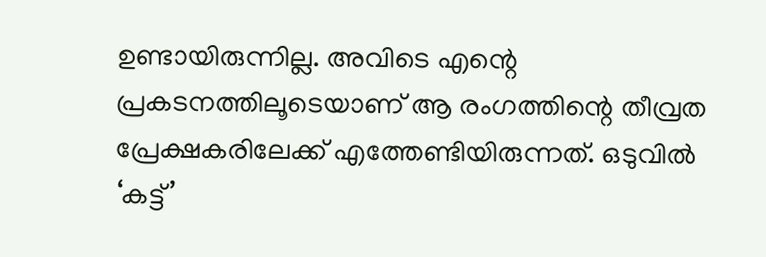ഉണ്ടായിരുന്നില്ല. അവിടെ എന്റെ പ്രകടനത്തിലൂടെയാണ് ആ രംഗത്തിന്റെ തീവ്രത പ്രേക്ഷകരിലേക്ക് എത്തേണ്ടിയിരുന്നത്. ഒടുവിൽ ‘കട്ട്’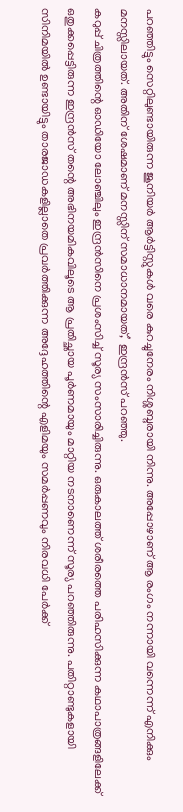പറഞ്ഞിട്ടും സെറ്റിലുണ്ടായിരുന്ന ജൂനിയർ ആർട്ടിസ്റ്റുകൾ വരെ കുറച്ചുനേരം നിശ്ശബ്ദരായി നിന്നു. അപ്പോഴാണ് ആ രംഗം നന്നായി വന്നെന്ന് എനിക്കും മനസ്സിലായത്. അതിന് ശേഷമാണ് മനസ്സിന് സമാധാനമായത്,’ ഇന്ദ്രൻസ് പറഞ്ഞു.
കറുപ്പ് ചിത്രത്തിന്റെ ഓഡിയോ ലോഞ്ചിലും ഇന്ദ്രൻസിനെ പ്രശംസിച്ച് സൂര്യ സംസാരിച്ചിരുന്നു. ഒരുകാലത്ത് ശരീരത്തെ പരിഹസിക്കുന്ന കഥാപാത്രങ്ങളിലേക്ക് ഒതുക്കപ്പെട്ടിരുന്ന ഇന്ദ്രൻസ് തന്റെ അഭിനയമികവിലൂടെ ആ പ്രതിച്ഛായ പൂർണമായും മാറ്റിയ നടനാണെന്ന് സൂര്യ പറഞ്ഞിരുന്നു. പതിറ്റാണ്ടുകളായി സിനിമയിൽ ഉണ്ടായിട്ടും താരജാഡകളില്ലാതെ പ്രവർത്തിക്കുന്ന അദ്ദേഹത്തിന്റെ എളിമയും സമർപ്പണവും നിരവധി പേർക്ക്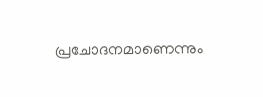പ്രചോദനമാണെന്നും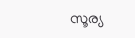സൂര്യ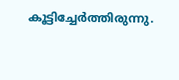കൂട്ടിച്ചേർത്തിരുന്നു.